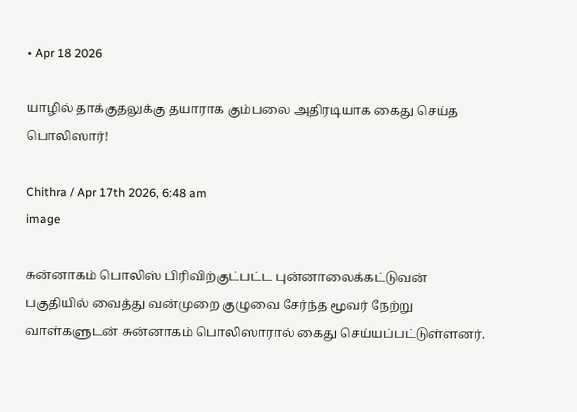• Apr 18 2026

யாழில் தாக்குதலுக்கு தயாராக கும்பலை அதிரடியாக கைது செய்த பொலிஸார்!

Chithra / Apr 17th 2026, 6:48 am
image

சுன்னாகம் பொலிஸ் பிரிவிற்குட்பட்ட புன்னாலைக்கட்டுவன் பகுதியில் வைத்து வன்முறை குழுவை சேர்ந்த மூவர் நேற்று வாள்களுடன் சுன்னாகம் பொலிஸாரால் கைது செய்யப்பட்டுள்ளனர்.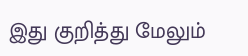இது குறித்து மேலும்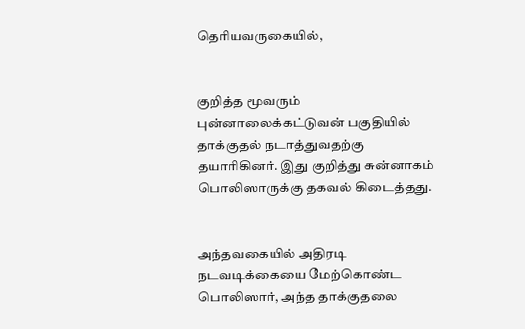தெரியவருகையில்,


குறித்த மூவரும் புன்னாலைக்கட்டுவன் பகுதியில் தாக்குதல் நடாத்துவதற்கு தயாரிகினர். இது குறித்து சுன்னாகம் பொலிஸாருக்கு தகவல் கிடைத்தது.


அந்தவகையில் அதிரடி நடவடிக்கையை மேற்கொண்ட பொலிஸார், அந்த தாக்குதலை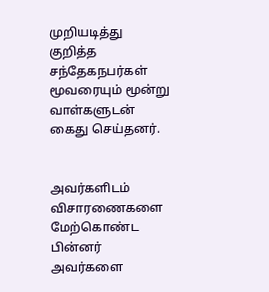முறியடித்து குறித்த சந்தேகநபர்கள் மூவரையும் மூன்று வாள்களுடன் கைது செய்தனர்.


அவர்களிடம் விசாரணைகளை மேற்கொண்ட பின்னர் அவர்களை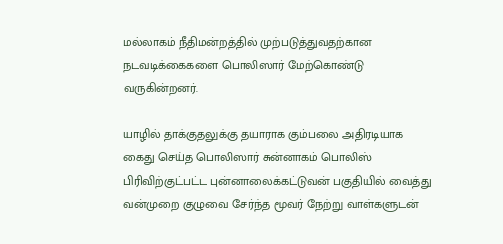மல்லாகம் நீதிமன்றத்தில் முற்படுத்துவதற்கான நடவடிக்கைகளை பொலிஸார் மேற்கொண்டு வருகின்றனர்.

யாழில் தாக்குதலுக்கு தயாராக கும்பலை அதிரடியாக கைது செய்த பொலிஸார் சுன்னாகம் பொலிஸ் பிரிவிற்குட்பட்ட புன்னாலைக்கட்டுவன் பகுதியில் வைத்து வன்முறை குழுவை சேர்ந்த மூவர் நேற்று வாள்களுடன்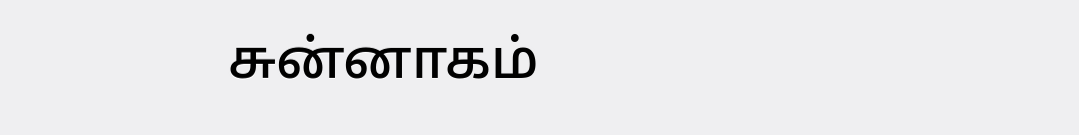சுன்னாகம்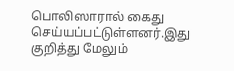பொலிஸாரால் கைது செய்யப்பட்டுள்ளனர்.இது குறித்து மேலும்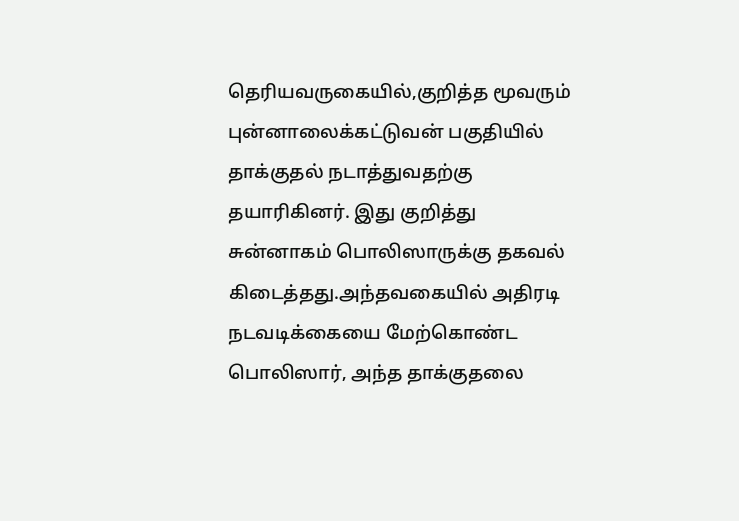தெரியவருகையில்,குறித்த மூவரும் புன்னாலைக்கட்டுவன் பகுதியில் தாக்குதல் நடாத்துவதற்கு தயாரிகினர். இது குறித்து சுன்னாகம் பொலிஸாருக்கு தகவல் கிடைத்தது.அந்தவகையில் அதிரடி நடவடிக்கையை மேற்கொண்ட பொலிஸார், அந்த தாக்குதலை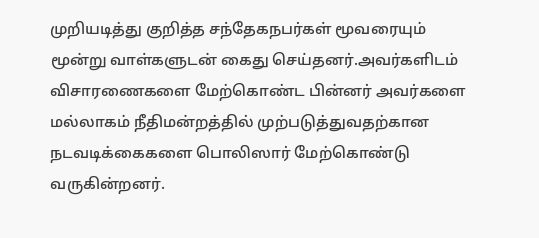முறியடித்து குறித்த சந்தேகநபர்கள் மூவரையும் மூன்று வாள்களுடன் கைது செய்தனர்.அவர்களிடம் விசாரணைகளை மேற்கொண்ட பின்னர் அவர்களை மல்லாகம் நீதிமன்றத்தில் முற்படுத்துவதற்கான நடவடிக்கைகளை பொலிஸார் மேற்கொண்டு வருகின்றனர்.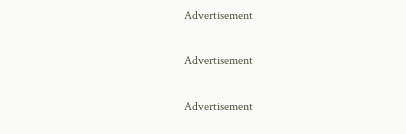Advertisement

Advertisement

Advertisement